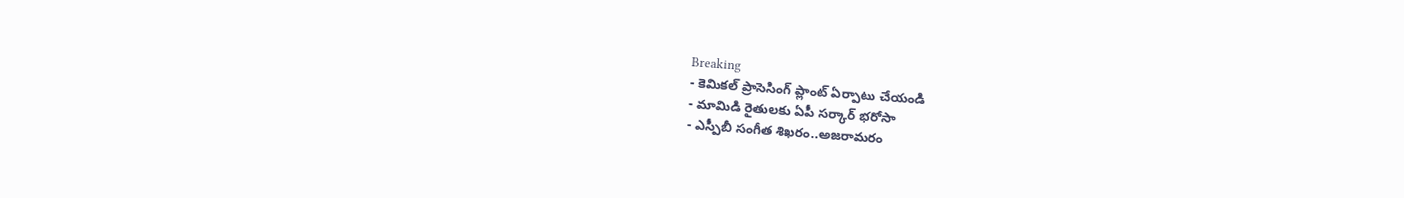Breaking
- కెమికల్ ప్రాసెసింగ్ ప్లాంట్ ఏర్పాటు చేయండి
- మామిడి రైతులకు ఏపీ సర్కార్ భరోసా
- ఎస్పీబీ సంగీత శిఖరం..అజరామరం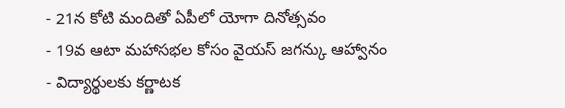- 21న కోటి మందితో ఏపీలో యోగా దినోత్సవం
- 19వ ఆటా మహాసభల కోసం వైయస్ జగన్కు ఆహ్వానం
- విద్యార్థులకు కర్ణాటక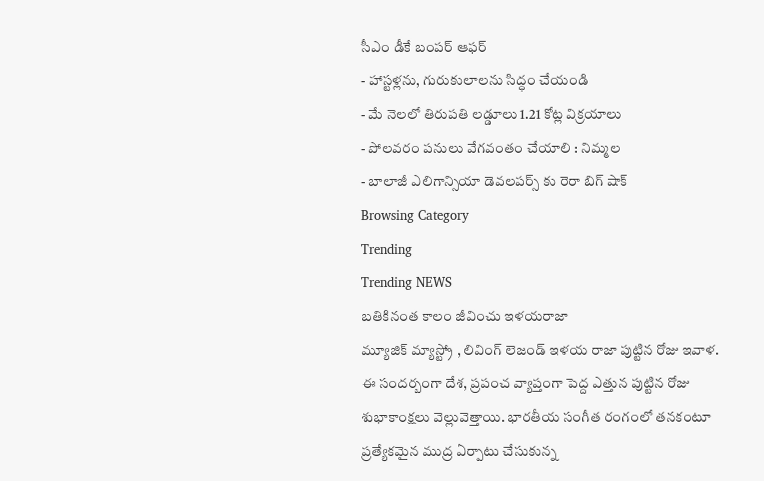సీఎం డీకే బంపర్ ఆఫర్
- హాస్టళ్లను, గురుకులాలను సిద్ధం చేయండి
- మే నెలలో తిరుపతి లడ్డూలు 1.21 కోట్ల విక్రయాలు
- పోలవరం పనులు వేగవంతం చేయాలి : నిమ్మల
- బాలాజీ ఎలిగాన్సియా డెవలపర్స్ కు రెరా బిగ్ షాక్
Browsing Category
Trending
Trending NEWS
బతికినంత కాలం జీవించు ఇళయరాజా
మ్యూజిక్ మ్యాస్ట్రో , లివింగ్ లెజండ్ ఇళయ రాజా పుట్టిన రోజు ఇవాళ. ఈ సందర్బంగా దేశ, ప్రపంచ వ్యాప్తంగా పెద్ద ఎత్తున పుట్టిన రోజు శుభాకాంక్షలు వెల్లువెత్తాయి. భారతీయ సంగీత రంగంలో తనకంటూ ప్రత్యేకమైన ముద్ర ఏర్పాటు చేసుకున్న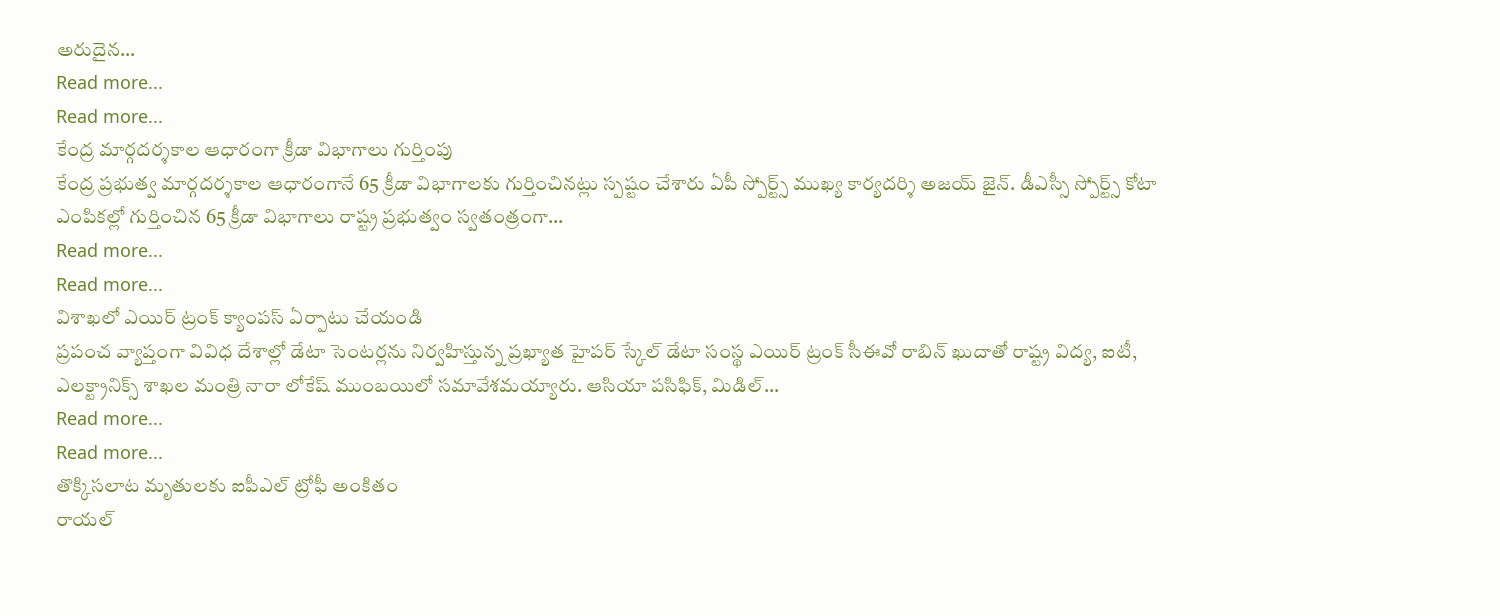అరుదైన…
Read more...
Read more...
కేంద్ర మార్గదర్శకాల ఆధారంగా క్రీడా విభాగాలు గుర్తింపు
కేంద్ర ప్రభుత్వ మార్గదర్శకాల ఆధారంగానే 65 క్రీడా విభాగాలకు గుర్తించినట్లు స్పష్టం చేశారు ఏపీ స్పోర్ట్స్ ముఖ్య కార్యదర్శి అజయ్ జైన్. డీఎస్సీ స్పోర్ట్స్ కోటా ఎంపికల్లో గుర్తించిన 65 క్రీడా విభాగాలు రాష్ట్ర ప్రభుత్వం స్వతంత్రంగా…
Read more...
Read more...
విశాఖలో ఎయిర్ ట్రంక్ క్యాంపస్ ఏర్పాటు చేయండి
ప్రపంచ వ్యాప్తంగా వివిధ దేశాల్లో డేటా సెంటర్లను నిర్వహిస్తున్న ప్రఖ్యాత హైపర్ స్కేల్ డేటా సంస్థ ఎయిర్ ట్రంక్ సీఈవో రాబిన్ ఖుదాతో రాష్ట్ర విద్య, ఐటీ, ఎలక్ట్రానిక్స్ శాఖల మంత్రి నారా లోకేష్ ముంబయిలో సమావేశమయ్యారు. ఆసియా పసిఫిక్, మిడిల్…
Read more...
Read more...
తొక్కిసలాట మృతులకు ఐపీఎల్ ట్రోఫీ అంకితం
రాయల్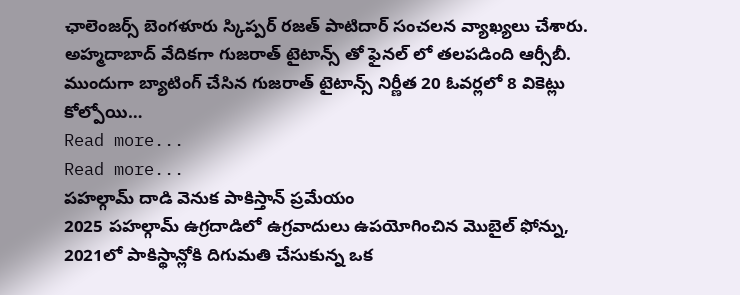ఛాలెంజర్స్ బెంగళూరు స్కిప్పర్ రజత్ పాటిదార్ సంచలన వ్యాఖ్యలు చేశారు. అహ్మదాబాద్ వేదికగా గుజరాత్ టైటాన్స్ తో ఫైనల్ లో తలపడింది ఆర్సీబీ. ముందుగా బ్యాటింగ్ చేసిన గుజరాత్ టైటాన్స్ నిర్ణీత 20 ఓవర్లలో 8 వికెట్లు కోల్పోయి…
Read more...
Read more...
పహల్గామ్ దాడి వెనుక పాకిస్తాన్ ప్రమేయం
2025 పహల్గామ్ ఉగ్రదాడిలో ఉగ్రవాదులు ఉపయోగించిన మొబైల్ ఫోన్ను, 2021లో పాకిస్థాన్లోకి దిగుమతి చేసుకున్న ఒక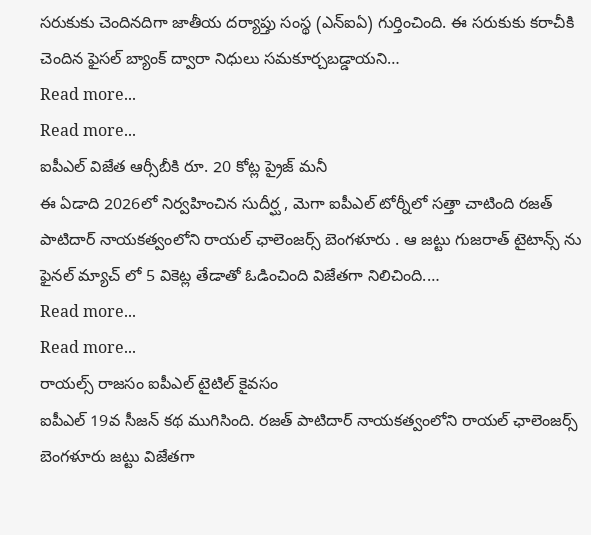సరుకుకు చెందినదిగా జాతీయ దర్యాప్తు సంస్థ (ఎన్ఐఏ) గుర్తించింది. ఈ సరుకుకు కరాచీకి చెందిన ఫైసల్ బ్యాంక్ ద్వారా నిధులు సమకూర్చబడ్డాయని…
Read more...
Read more...
ఐపీఎల్ విజేత ఆర్సీబీకి రూ. 20 కోట్ల ప్రైజ్ మనీ
ఈ ఏడాది 2026లో నిర్వహించిన సుదీర్ఘ , మెగా ఐపీఎల్ టోర్నీలో సత్తా చాటింది రజత్ పాటిదార్ నాయకత్వంలోని రాయల్ ఛాలెంజర్స్ బెంగళూరు . ఆ జట్టు గుజరాత్ టైటాన్స్ ను ఫైనల్ మ్యాచ్ లో 5 వికెట్ల తేడాతో ఓడించింది విజేతగా నిలిచింది.…
Read more...
Read more...
రాయల్స్ రాజసం ఐపీఎల్ టైటిల్ కైవసం
ఐపీఎల్ 19వ సీజన్ కథ ముగిసింది. రజత్ పాటిదార్ నాయకత్వంలోని రాయల్ ఛాలెంజర్స్ బెంగళూరు జట్టు విజేతగా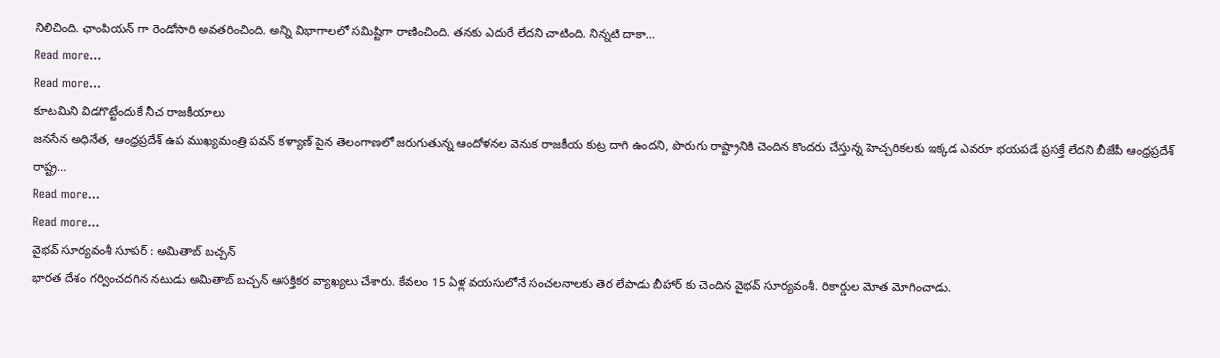నిలిచింది. ఛాంపియన్ గా రెండోసారి అవతరించింది. అన్ని విభాగాలలో సమిష్టిగా రాణించింది. తనకు ఎదురే లేదని చాటింది. నిన్నటి దాకా…
Read more...
Read more...
కూటమిని విడగొట్టేందుకే నీచ రాజకీయాలు
జనసేన అధినేత, ఆంధ్రప్రదేశ్ ఉప ముఖ్యమంత్రి పవన్ కళ్యాణ్ పైన తెలంగాణలో జరుగుతున్న ఆందోళనల వెనుక రాజకీయ కుట్ర దాగి ఉందని, పొరుగు రాష్ట్రానికి చెందిన కొందరు చేస్తున్న హెచ్చరికలకు ఇక్కడ ఎవరూ భయపడే ప్రసక్తే లేదని బీజేపీ ఆంధ్రప్రదేశ్ రాష్ట్ర…
Read more...
Read more...
వైభవ్ సూర్యవంశీ సూపర్ : అమితాబ్ బచ్చన్
భారత దేశం గర్వించదగిన నటుడు అమితాబ్ బచ్చన్ ఆసక్తికర వ్యాఖ్యలు చేశారు. కేవలం 15 ఏళ్ల వయసులోనే సంచలనాలకు తెర లేపాడు బీహార్ కు చెందిన వైభవ్ సూర్యవంశీ. రికార్డుల మోత మోగించాడు.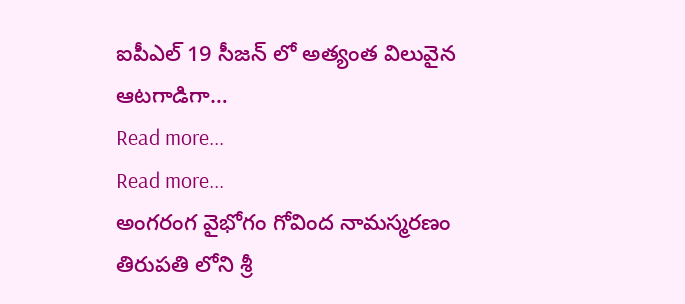ఐపీఎల్ 19 సీజన్ లో అత్యంత విలువైన ఆటగాడిగా…
Read more...
Read more...
అంగరంగ వైభోగం గోవింద నామస్మరణం
తిరుపతి లోని శ్రీ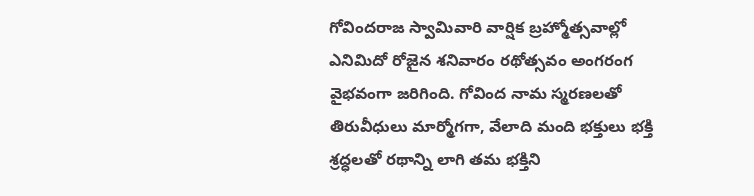గోవిందరాజ స్వామివారి వార్షిక బ్రహ్మోత్సవాల్లో ఎనిమిదో రోజైన శనివారం రథోత్సవం అంగరంగ వైభవంగా జరిగింది. గోవింద నామ స్మరణలతో తిరువీధులు మార్మోగగా, వేలాది మంది భక్తులు భక్తి శ్రద్ధలతో రథాన్ని లాగి తమ భక్తిని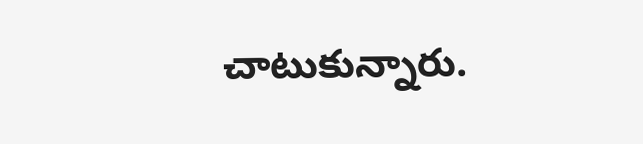చాటుకున్నారు.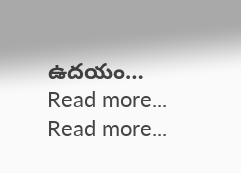ఉదయం…
Read more...
Read more...